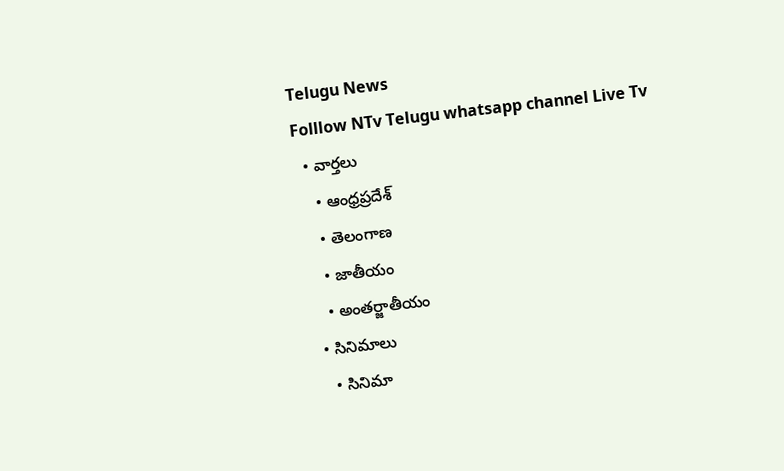Telugu News
Folllow NTv Telugu whatsapp channel Live Tv
  • వార్తలు
    • ఆంధ్రప్రదేశ్
    • తెలంగాణ
    • జాతీయం
    • అంతర్జాతీయం
  • సినిమాలు
    • సినిమా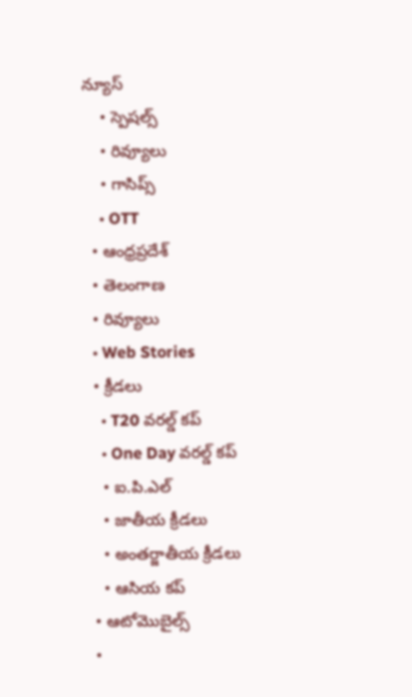న్యూస్
    • స్పెషల్స్
    • రివ్యూలు
    • గాసిప్స్
    • OTT
  • ఆంధ్రప్రదేశ్
  • తెలంగాణ
  • రివ్యూలు
  • Web Stories
  • క్రీడలు
    • T20 వరల్డ్ కప్
    • One Day వరల్డ్ కప్
    • ఐ.పి.ఎల్
    • జాతీయ క్రీడలు
    • అంతర్జాతీయ క్రీడలు
    • ఆసియ కప్
  • ఆటోమొబైల్స్
  •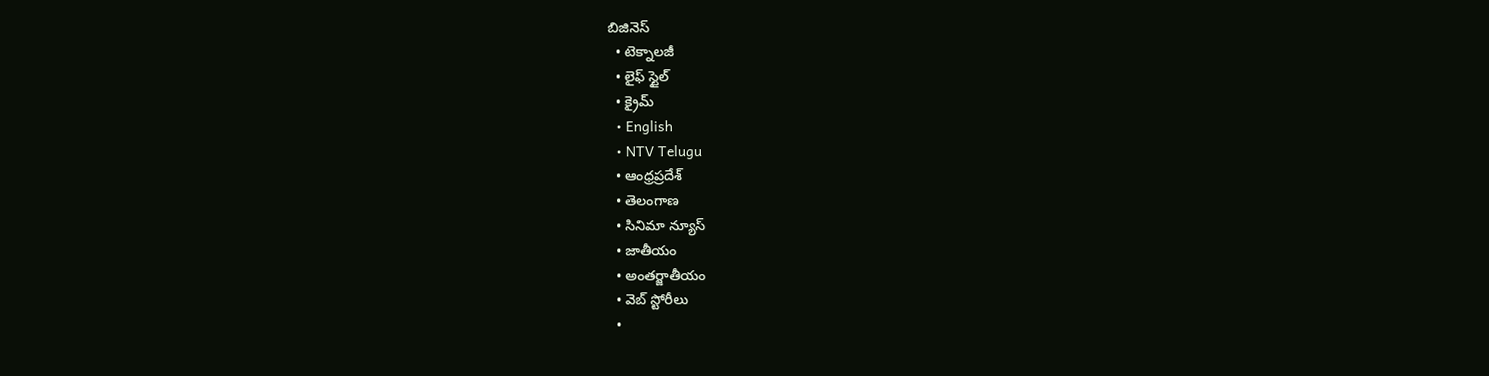బిజినెస్‌
  • టెక్నాలజీ
  • లైఫ్ స్టైల్
  • క్రైమ్
  • English
  • NTV Telugu
  • ఆంధ్రప్రదేశ్
  • తెలంగాణ
  • సినిమా న్యూస్
  • జాతీయం
  • అంతర్జాతీయం
  • వెబ్ స్టోరీలు
  •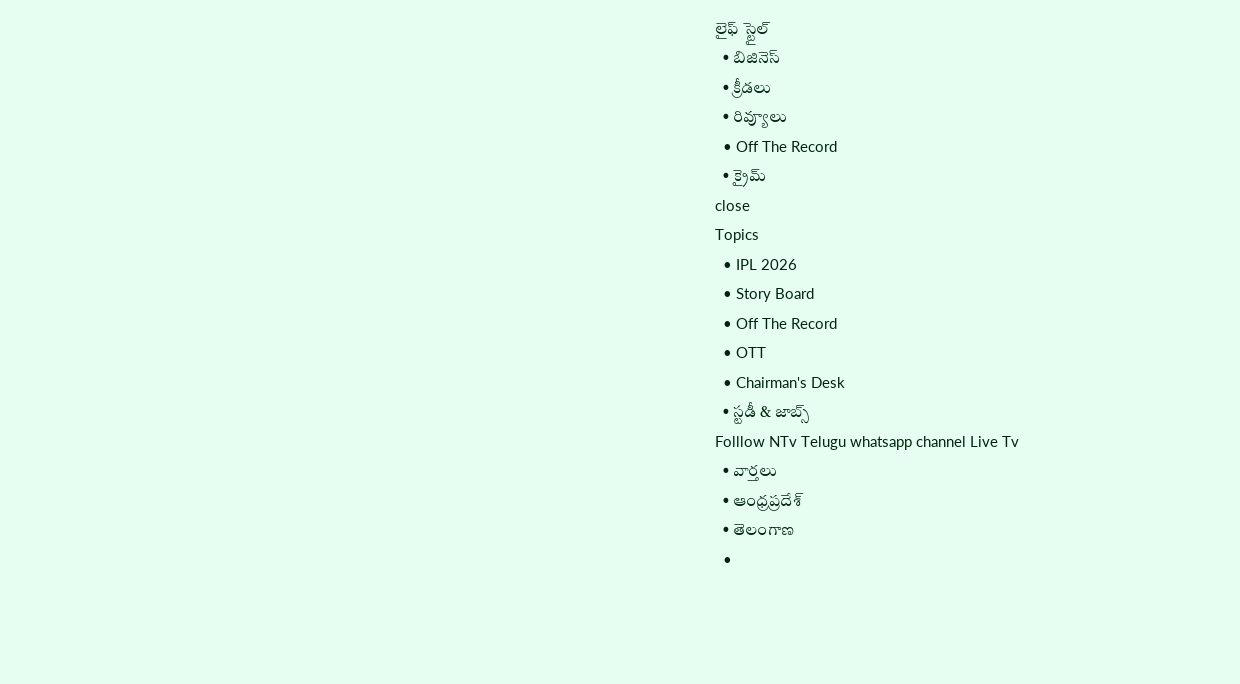లైఫ్ స్టైల్
  • బిజినెస్‌
  • క్రీడలు
  • రివ్యూలు
  • Off The Record
  • క్రైమ్
close
Topics
  • IPL 2026
  • Story Board
  • Off The Record
  • OTT
  • Chairman's Desk
  • స్టడీ & జాబ్స్
Folllow NTv Telugu whatsapp channel Live Tv
  • వార్తలు
  • ఆంధ్రప్రదేశ్
  • తెలంగాణ
  •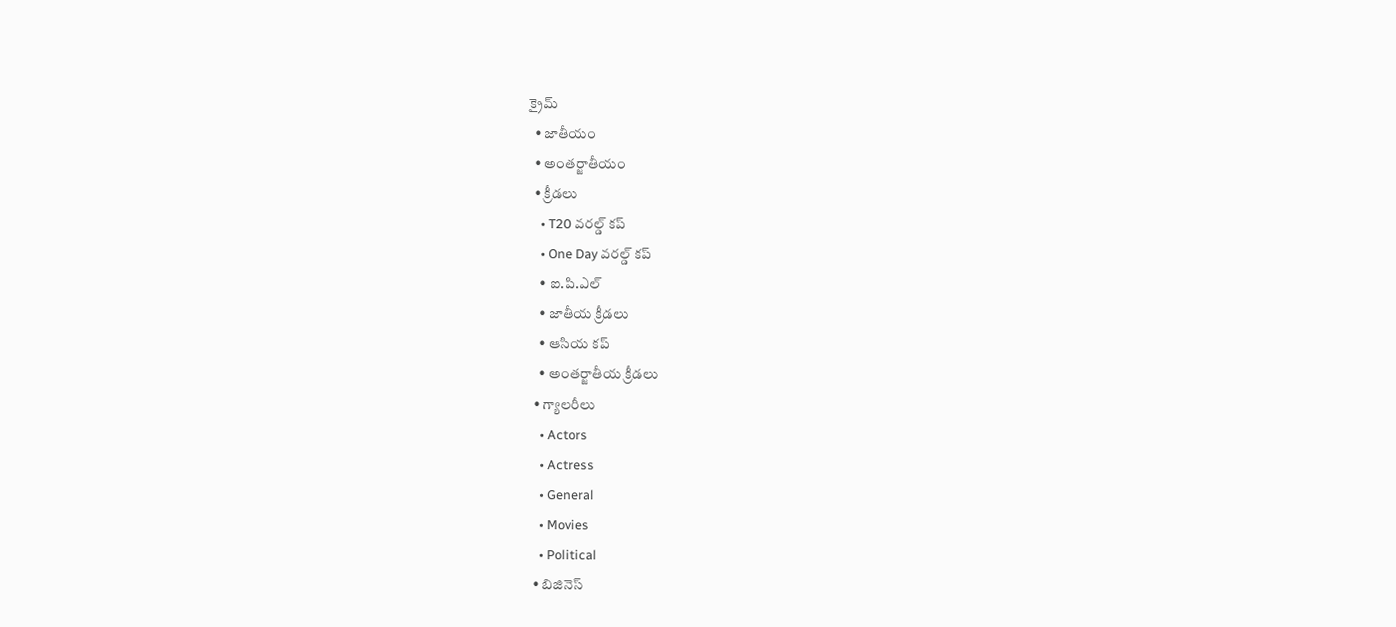క్రైమ్
  • జాతీయం
  • అంతర్జాతీయం
  • క్రీడలు
    • T20 వరల్డ్ కప్
    • One Day వరల్డ్ కప్
    • ఐ.పి.ఎల్
    • జాతీయ క్రీడలు
    • ఆసియ కప్
    • అంతర్జాతీయ క్రీడలు
  • గ్యాలరీలు
    • Actors
    • Actress
    • General
    • Movies
    • Political
  • బిజినెస్‌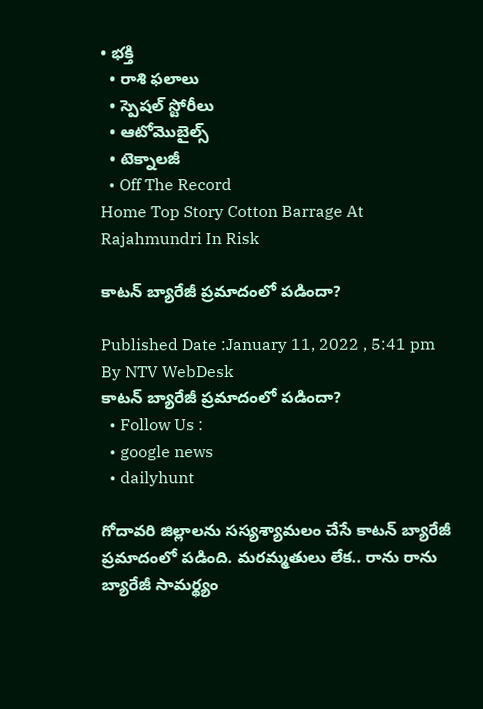• భక్తి
  • రాశి ఫలాలు
  • స్పెషల్‌ స్టోరీలు
  • ఆటోమొబైల్స్
  • టెక్నాలజీ
  • Off The Record
Home Top Story Cotton Barrage At Rajahmundri In Risk

కాటన్ బ్యారేజీ ప్రమాదంలో పడిందా?

Published Date :January 11, 2022 , 5:41 pm
By NTV WebDesk
కాటన్ బ్యారేజీ ప్రమాదంలో పడిందా?
  • Follow Us :
  • google news
  • dailyhunt

గోదావరి జిల్లాలను సస్యశ్యామలం చేసే కాటన్ బ్యారేజీ ప్రమాదంలో పడింది. మరమ్మతులు లేక.. రాను రాను బ్యారేజీ సామర్థ్యం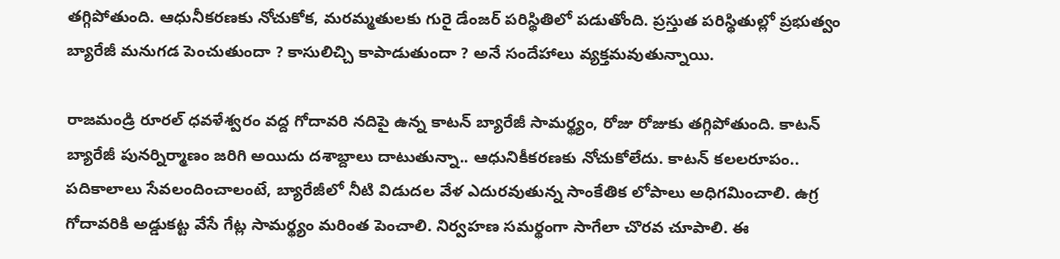తగ్గిపోతుంది. ఆధునీకరణకు నోచుకోక, మరమ్మతులకు గురై డేంజర్ పరిస్థితిలో పడుతోంది. ప్రస్తుత పరిస్థితుల్లో ప్రభుత్వం బ్యారేజీ మనుగడ పెంచుతుందా ? కాసులిచ్చి కాపాడుతుందా ? అనే సందేహాలు వ్యక్తమవుతున్నాయి.

రాజమండ్రి రూరల్ ధవళేశ్వరం వద్ద గోదావరి నదిపై ఉన్న కాటన్ బ్యారేజీ సామర్థ్యం, రోజు రోజుకు తగ్గిపోతుంది. కాటన్‌ బ్యారేజీ పునర్నిర్మాణం జరిగి అయిదు దశాబ్దాలు దాటుతున్నా.. ఆధునికీకరణకు నోచుకోలేదు. కాటన్‌ కలలరూపం.. పదికాలాలు సేవలందించాలంటే, బ్యారేజీలో నీటి విడుదల వేళ ఎదురవుతున్న సాంకేతిక లోపాలు అధిగమించాలి. ఉగ్ర గోదావరికి అడ్డుకట్ట వేసే గేట్ల సామర్థ్యం మరింత పెంచాలి. నిర్వహణ సమర్థంగా సాగేలా చొరవ చూపాలి. ఈ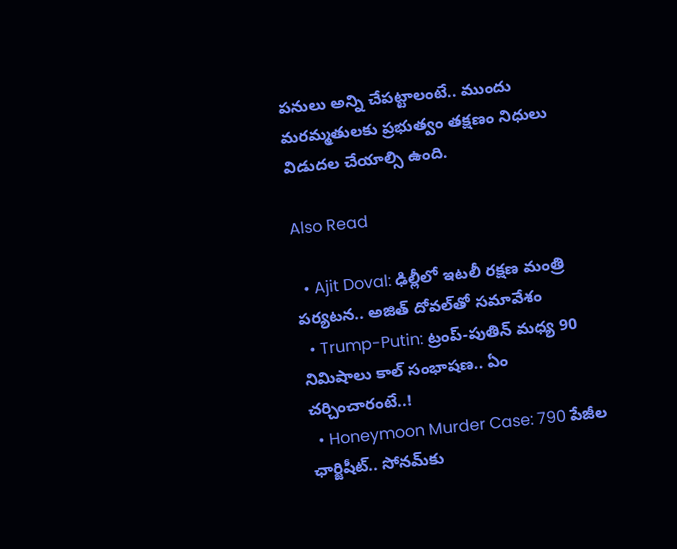పనులు అన్ని చేపట్టాలంటే.. ముందు మరమ్మతులకు ప్రభుత్వం తక్షణం నిధులు విడుదల చేయాల్సి ఉంది.

Also Read

  • Ajit Doval: ఢిల్లీలో ఇటలీ రక్షణ మంత్రి పర్యటన.. అజిత్ దోవల్‌తో సమావేశం
  • Trump-Putin: ట్రంప్-పుతిన్ మధ్య 90 నిమిషాలు కాల్ సంభాషణ.. ఏం చర్చించారంటే..!
  • Honeymoon Murder Case: 790 పేజీల ఛార్జిషీట్.. సోనమ్‌కు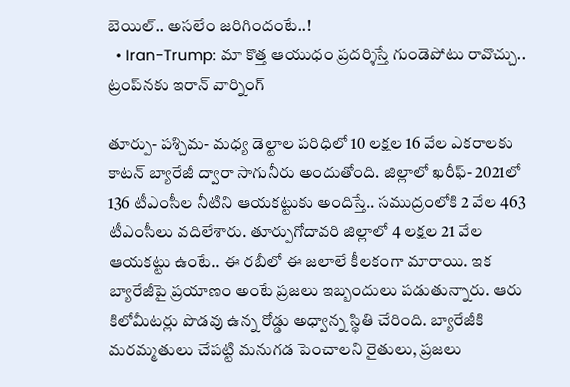బెయిల్.. అసలేం జరిగిందంటే..!
  • Iran-Trump: మా కొత్త ఆయుధం ప్రదర్శిస్తే గుండెపోటు రావొచ్చు.. ట్రంప్‌నకు ఇరాన్ వార్నింగ్

తూర్పు- పశ్చిమ- మధ్య డెల్టాల పరిధిలో 10 లక్షల 16 వేల ఎకరాలకు కాటన్ బ్యారేజీ ద్వారా సాగునీరు అందుతోంది. జిల్లాలో ఖరీఫ్‌- 2021లో 136 టీఎంసీల నీటిని ఆయకట్టుకు అందిస్తే.. సముద్రంలోకి 2 వేల 463 టీఎంసీలు వదిలేశారు. తూర్పుగోదావరి జిల్లాలో 4 లక్షల 21 వేల ఆయకట్టు ఉంటే.. ఈ రబీలో ఈ జలాలే కీలకంగా మారాయి. ఇక బ్యారేజీపై ప్రయాణం అంటే ప్రజలు ఇబ్బందులు పడుతున్నారు. ఆరు కిలోమీటర్లు పొడవు ఉన్న రోడ్డు అధ్వాన్న స్థితి చేరింది. బ్యారేజీకి మరమ్మతులు చేపట్టి మనుగడ పెంచాలని రైతులు, ప్రజలు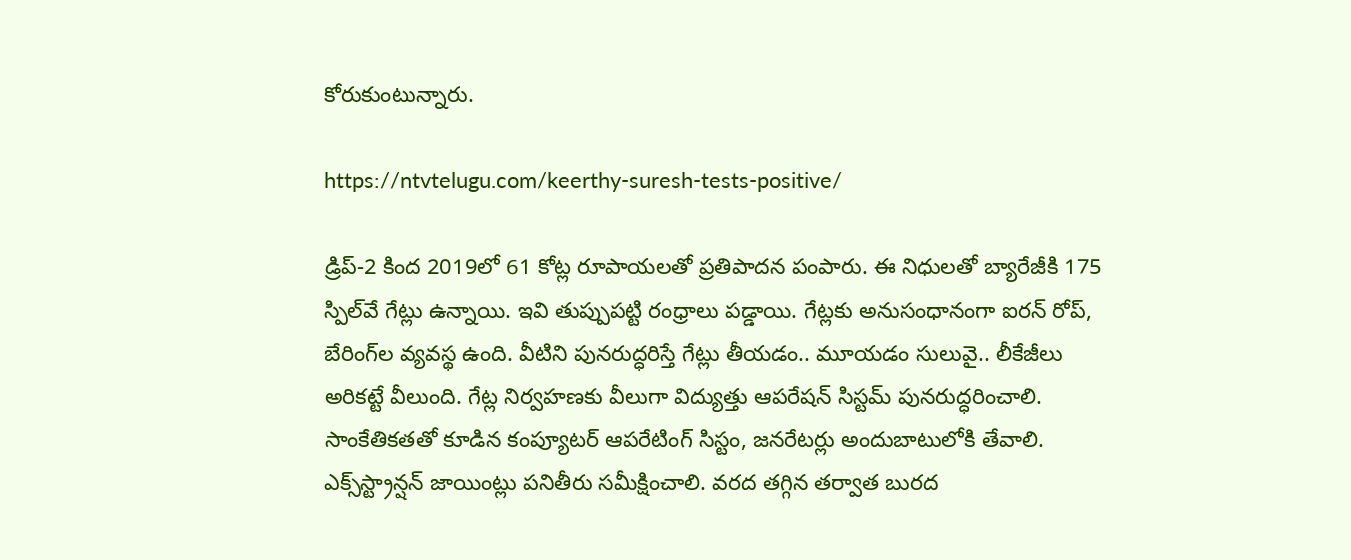కోరుకుంటున్నారు.

https://ntvtelugu.com/keerthy-suresh-tests-positive/

డ్రిప్‌-2 కింద 2019లో 61 కోట్ల రూపాయలతో ప్రతిపాదన పంపారు. ఈ నిధులతో బ్యారేజీకి 175 స్పిల్‌వే గేట్లు ఉన్నాయి. ఇవి తుప్పుపట్టి రంధ్రాలు పడ్డాయి. గేట్లకు అనుసంధానంగా ఐరన్‌ రోప్‌, బేరింగ్‌ల వ్యవస్థ ఉంది. వీటిని పునరుద్ధరిస్తే గేట్లు తీయడం.. మూయడం సులువై.. లీకేజీలు అరికట్టే వీలుంది. గేట్ల నిర్వహణకు వీలుగా విద్యుత్తు ఆపరేషన్‌ సిస్టమ్‌ పునరుద్ధరించాలి. సాంకేతికతతో కూడిన కంప్యూటర్‌ ఆపరేటింగ్‌ సిస్టం, జనరేటర్లు అందుబాటులోకి తేవాలి. ఎక్స్‌స్ట్రాన్షన్‌ జాయింట్లు పనితీరు సమీక్షించాలి. వరద తగ్గిన తర్వాత బురద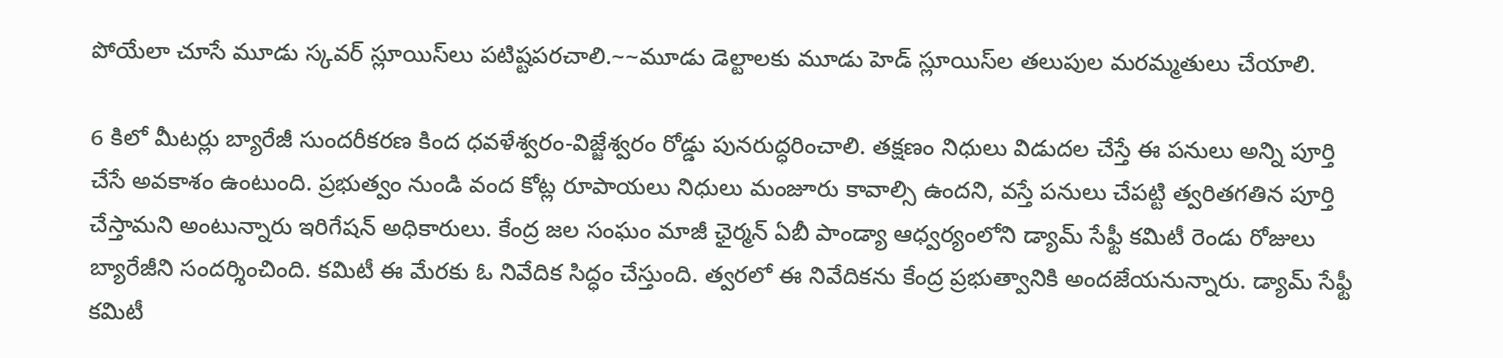పోయేలా చూసే మూడు స్కవర్‌ స్లూయిస్‌లు పటిష్టపరచాలి.~~మూడు డెల్టాలకు మూడు హెడ్‌ స్లూయిస్‌ల తలుపుల మరమ్మతులు చేయాలి.

6 కిలో మీటర్లు బ్యారేజీ సుందరీకరణ కింద ధవళేశ్వరం-విజ్జేశ్వరం రోడ్డు పునరుద్ధరించాలి. తక్షణం నిధులు విడుదల చేస్తే ఈ పనులు అన్ని పూర్తి చేసే అవకాశం ఉంటుంది. ప్రభుత్వం నుండి వంద కోట్ల రూపాయలు నిధులు మంజూరు కావాల్సి ఉందని, వస్తే పనులు చేపట్టి త్వరితగతిన పూర్తి చేస్తామని అంటున్నారు ఇరిగేషన్ అధికారులు. కేంద్ర జల సంఘం మాజీ ఛైర్మన్‌ ఏబీ పాండ్యా ఆధ్వర్యంలోని డ్యామ్‌ సేఫ్టీ కమిటీ రెండు రోజులు బ్యారేజీని సందర్శించింది. కమిటీ ఈ మేరకు ఓ నివేదిక సిద్ధం చేస్తుంది. త్వరలో ఈ నివేదికను కేంద్ర ప్రభుత్వానికి అందజేయనున్నారు. డ్యామ్‌ సేఫ్టీ కమిటీ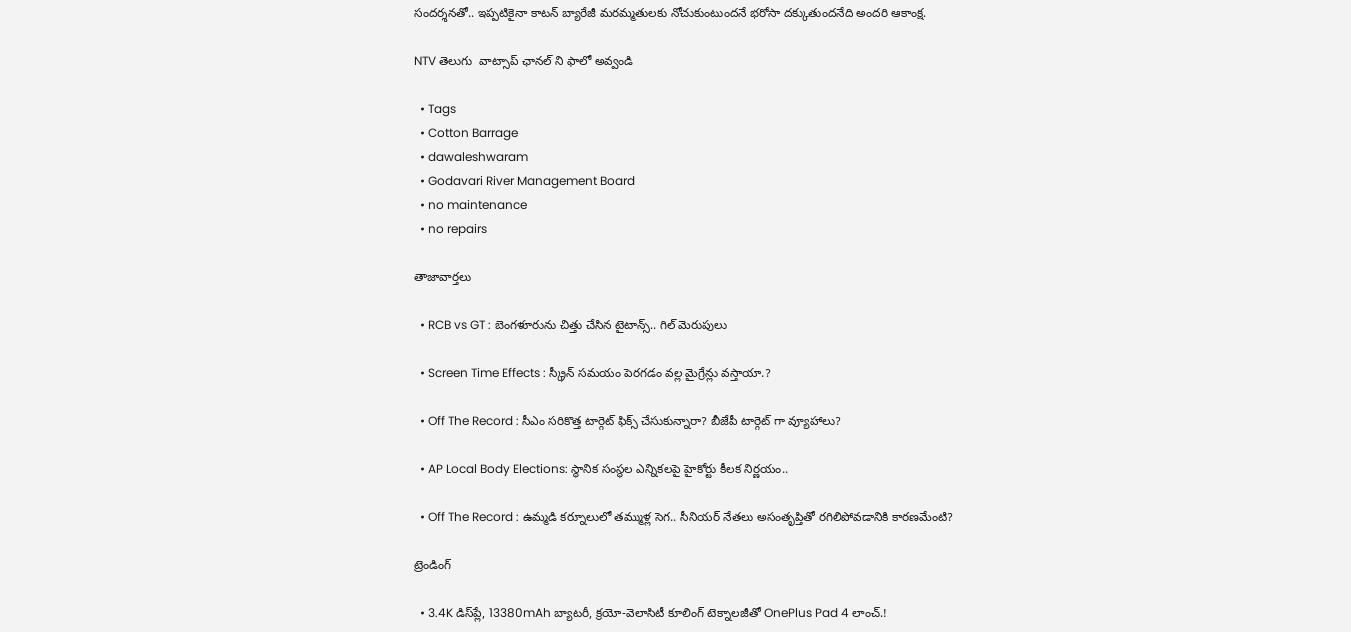సందర్శనతో.. ఇప్పటికైనా కాటన్ బ్యారేజీ మరమ్మతులకు నోచుకుంటుందనే భరోసా దక్కుతుందనేది అందరి ఆకాంక్ష.

NTV తెలుగు  వాట్సాప్ ఛానల్ ని ఫాలో అవ్వండి

  • Tags
  • Cotton Barrage
  • dawaleshwaram
  • Godavari River Management Board
  • no maintenance
  • no repairs

తాజావార్తలు

  • RCB vs GT : బెంగళూరును చిత్తు చేసిన టైటాన్స్.. గిల్ మెరుపులు

  • Screen Time Effects : స్క్రీన్ సమయం పెరగడం వల్ల మైగ్రేన్లు వస్తాయా.?

  • Off The Record : సీఎం సరికొత్త టార్గెట్ ఫిక్స్ చేసుకున్నారా? బీజేపీ టార్గెట్ గా వ్యూహాలు?

  • AP Local Body Elections: స్థానిక సంస్థల ఎన్నికలపై హైకోర్టు కీలక నిర్ణయం..

  • Off The Record : ఉమ్మడి కర్నూలులో తమ్ముళ్ల సెగ.. సీనియర్ నేతలు అసంతృప్తితో రగిలిపోవడానికి కారణమేంటి?

ట్రెండింగ్‌

  • 3.4K డిస్‌ప్లే, 13380mAh బ్యాటరీ, క్రయో-వెలాసిటీ కూలింగ్ టెక్నాలజీతో OnePlus Pad 4 లాంచ్.!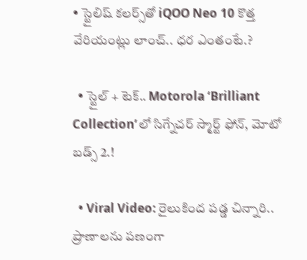• స్టైలిష్ కలర్స్‌తో iQOO Neo 10 కొత్త వేరియంట్లు లాంచ్.. ధర ఎంతంటే.?

  • స్టైల్ + టెక్.. Motorola ‘Brilliant Collection’లో సిగ్నేచర్ స్మార్ట్ ఫోన్, మోటో బడ్స్ 2.!

  • Viral Video: రైలుకింద పడ్డ చిన్నారి.. ప్రాణాలను పణంగా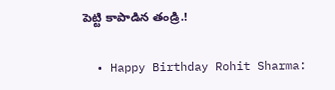పెట్టి కాపాడిన తండ్రి.!

  • Happy Birthday Rohit Sharma: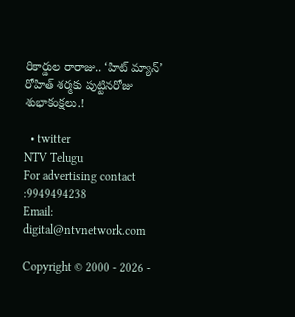రికార్డుల రారాజు.. ‘హిట్‌ మ్యాన్’ రోహిత్ శర్మకు పుట్టినరోజు శుభాకంక్షలు.!

  • twitter
NTV Telugu
For advertising contact :9949494238
Email: digital@ntvnetwork.com

Copyright © 2000 - 2026 -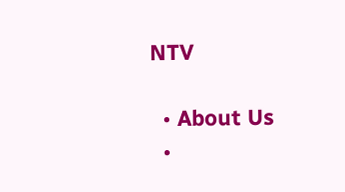NTV

  • About Us
  •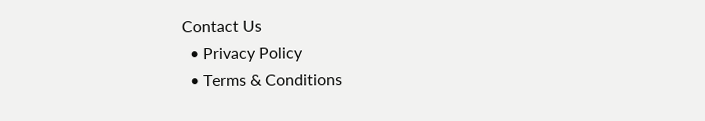Contact Us
  • Privacy Policy
  • Terms & Conditions